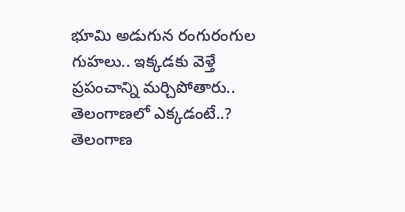భూమి అడుగున రంగురంగుల గుహలు.. ఇక్కడకు వెళ్తే ప్రపంచాన్ని మర్చిపోతారు.. తెలంగాణలో ఎక్కడంటే..?
తెలంగాణ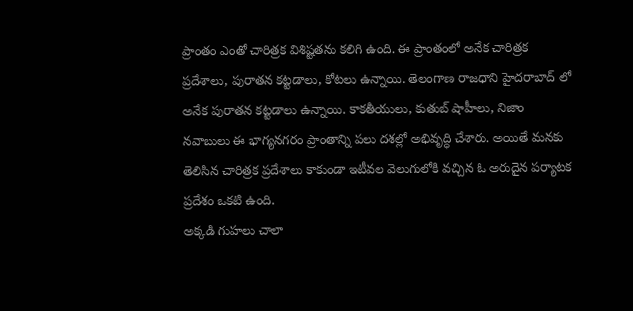ప్రాంతం ఎంతో చారిత్రక విశిష్టతను కలిగి ఉంది. ఈ ప్రాంతంలో అనేక చారిత్రక ప్రదేశాలు, పురాతన కట్టడాలు, కోటలు ఉన్నాయి. తెలంగాణ రాజధాని హైదరాబాద్ లో అనేక పురాతన కట్టడాలు ఉన్నాయి. కాకతీయులు, కుతుబ్ షాహీలు, నిజాం నవాబులు ఈ భాగ్యనగరం ప్రాంతాన్ని పలు దశల్లో అభివృద్ధి చేశారు. అయితే మనకు తెలిసిన చారిత్రక ప్రదేశాలు కాకుండా ఇటీవల వెలుగులోకి వచ్చిన ఓ అరుదైన పర్యాటక ప్రదేశం ఒకటి ఉంది.
అక్కడి గుహలు చాలా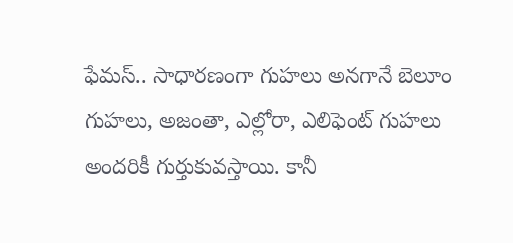ఫేమస్.. సాధారణంగా గుహలు అనగానే బెలూం గుహలు, అజంతా, ఎల్లోరా, ఎలిఫెంట్ గుహలు అందరికీ గుర్తుకువస్తాయి. కానీ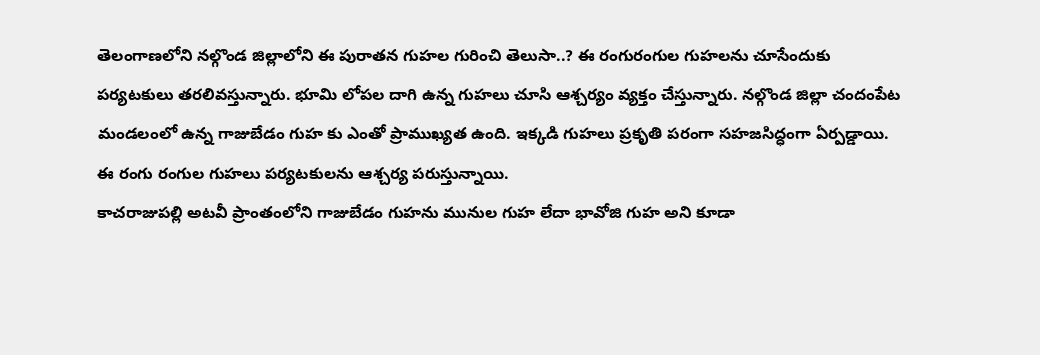తెలంగాణలోని నల్గొండ జిల్లాలోని ఈ పురాతన గుహల గురించి తెలుసా..? ఈ రంగురంగుల గుహలను చూసేందుకు పర్యటకులు తరలివస్తున్నారు. భూమి లోపల దాగి ఉన్న గుహలు చూసి ఆశ్చర్యం వ్యక్తం చేస్తున్నారు. నల్గొండ జిల్లా చందంపేట మండలంలో ఉన్న గాజుబేడం గుహ కు ఎంతో ప్రాముఖ్యత ఉంది. ఇక్కడి గుహలు ప్రకృతి పరంగా సహజసిద్ధంగా ఏర్పడ్డాయి. ఈ రంగు రంగుల గుహలు పర్యటకులను ఆశ్చర్య పరుస్తున్నాయి.
కాచరాజుపల్లి అటవీ ప్రాంతంలోని గాజుబేడం గుహను మునుల గుహ లేదా భావోజి గుహ అని కూడా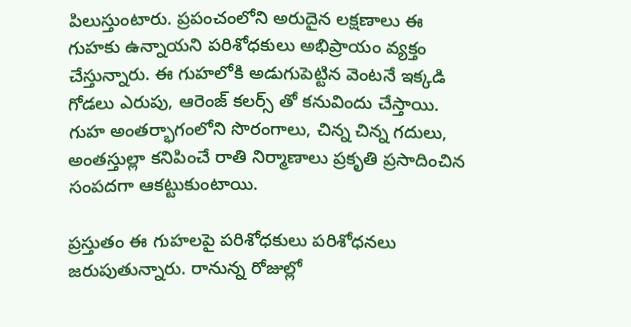పిలుస్తుంటారు. ప్రపంచంలోని అరుదైన లక్షణాలు ఈ గుహకు ఉన్నాయని పరిశోధకులు అభిప్రాయం వ్యక్తం చేస్తున్నారు. ఈ గుహలోకి అడుగుపెట్టిన వెంటనే ఇక్కడి గోడలు ఎరుపు, ఆరెంజ్ కలర్స్ తో కనువిందు చేస్తాయి. గుహ అంతర్భాగంలోని సొరంగాలు, చిన్న చిన్న గదులు, అంతస్తుల్లా కనిపించే రాతి నిర్మాణాలు ప్రకృతి ప్రసాదించిన సంపదగా ఆకట్టుకుంటాయి.

ప్రస్తుతం ఈ గుహలపై పరిశోధకులు పరిశోధనలు జరుపుతున్నారు. రానున్న రోజుల్లో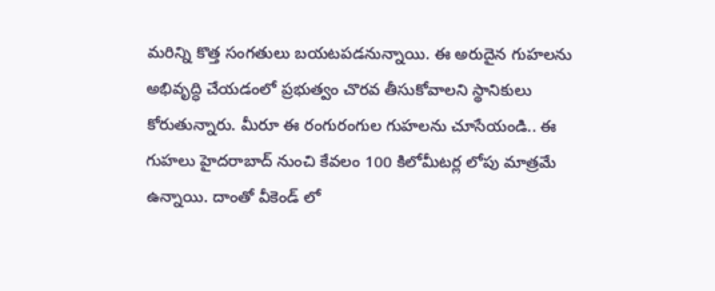మరిన్ని కొత్త సంగతులు బయటపడనున్నాయి. ఈ అరుదైన గుహలను అభివృద్ధి చేయడంలో ప్రభుత్వం చొరవ తీసుకోవాలని స్థానికులు కోరుతున్నారు. మీరూ ఈ రంగురంగుల గుహలను చూసేయండి.. ఈ గుహలు హైదరాబాద్ నుంచి కేవలం 100 కిలోమీటర్ల లోపు మాత్రమే ఉన్నాయి. దాంతో వీకెండ్ లో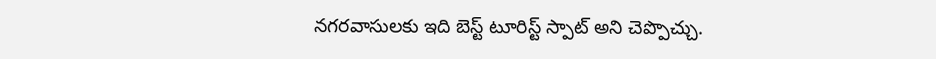నగరవాసులకు ఇది బెస్ట్ టూరిస్ట్ స్పాట్ అని చెప్పొచ్చు.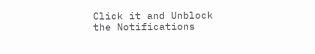Click it and Unblock the Notifications